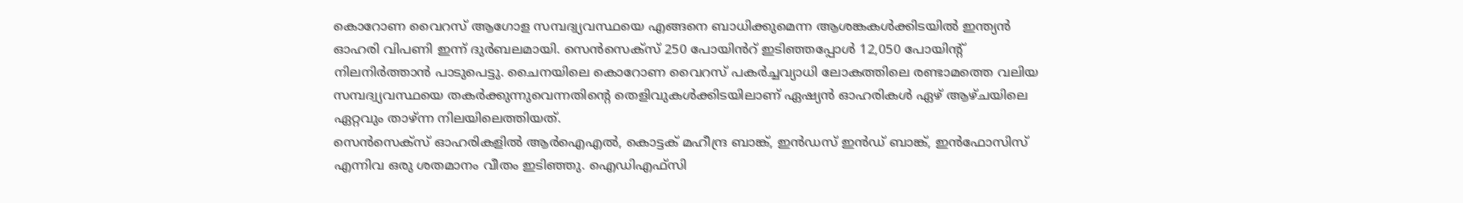കൊറോണ വൈറസ് ആഗോള സമ്പദ്വ്യവസ്ഥയെ എങ്ങനെ ബാധിക്കുമെന്ന ആശങ്കകൾക്കിടയിൽ ഇന്ത്യൻ ഓഹരി വിപണി ഇന്ന് ദുർബലമായി. സെൻസെക്സ് 250 പോയിൻറ് ഇടിഞ്ഞപ്പോൾ 12,050 പോയിന്റ് നിലനിർത്താൻ പാടുപെട്ടു. ചൈനയിലെ കൊറോണ വൈറസ് പകർച്ചവ്യാധി ലോകത്തിലെ രണ്ടാമത്തെ വലിയ സമ്പദ്വ്യവസ്ഥയെ തകർക്കുന്നുവെന്നതിന്റെ തെളിവുകൾക്കിടയിലാണ് ഏഷ്യൻ ഓഹരികൾ ഏഴ് ആഴ്ചയിലെ ഏറ്റവും താഴ്ന്ന നിലയിലെത്തിയത്.
സെൻസെക്സ് ഓഹരികളിൽ ആർഐഎൽ, കൊട്ടക് മഹീന്ദ്ര ബാങ്ക്, ഇൻഡസ് ഇൻഡ് ബാങ്ക്, ഇൻഫോസിസ് എന്നിവ ഒരു ശതമാനം വീതം ഇടിഞ്ഞു. ഐഡിഎഫ്സി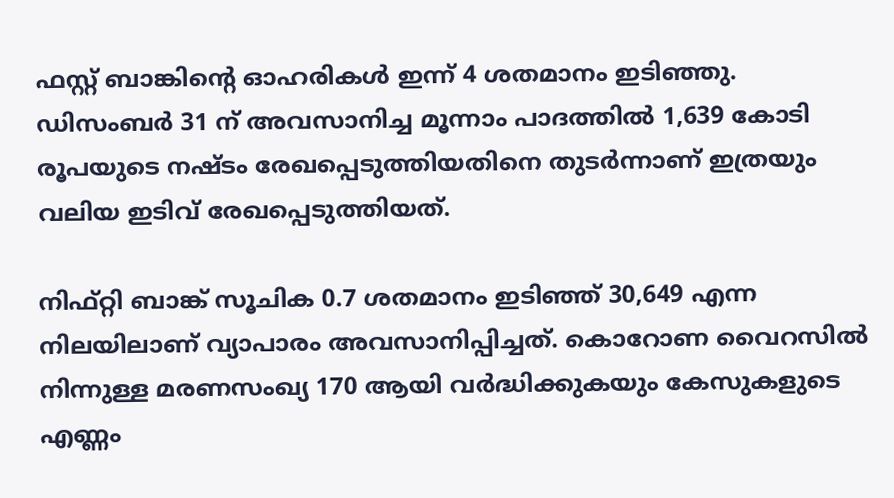ഫസ്റ്റ് ബാങ്കിന്റെ ഓഹരികൾ ഇന്ന് 4 ശതമാനം ഇടിഞ്ഞു. ഡിസംബർ 31 ന് അവസാനിച്ച മൂന്നാം പാദത്തിൽ 1,639 കോടി രൂപയുടെ നഷ്ടം രേഖപ്പെടുത്തിയതിനെ തുടർന്നാണ് ഇത്രയും വലിയ ഇടിവ് രേഖപ്പെടുത്തിയത്.

നിഫ്റ്റി ബാങ്ക് സൂചിക 0.7 ശതമാനം ഇടിഞ്ഞ് 30,649 എന്ന നിലയിലാണ് വ്യാപാരം അവസാനിപ്പിച്ചത്. കൊറോണ വൈറസിൽ നിന്നുള്ള മരണസംഖ്യ 170 ആയി വർദ്ധിക്കുകയും കേസുകളുടെ എണ്ണം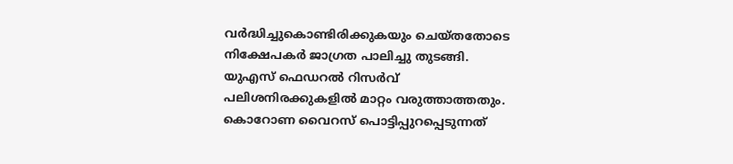വർദ്ധിച്ചുകൊണ്ടിരിക്കുകയും ചെയ്തതോടെ നിക്ഷേപകർ ജാഗ്രത പാലിച്ചു തുടങ്ങി.
യുഎസ് ഫെഡറൽ റിസർവ് പലിശനിരക്കുകളിൽ മാറ്റം വരുത്താത്തതും. കൊറോണ വൈറസ് പൊട്ടിപ്പുറപ്പെടുന്നത്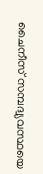ചൈനീസ് സമ്പദ്വ്യവസ്ഥയെ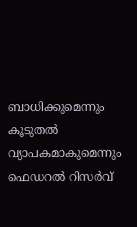ബാധിക്കുമെന്നും കൂടുതൽ വ്യാപകമാകുമെന്നും ഫെഡറൽ റിസർവ്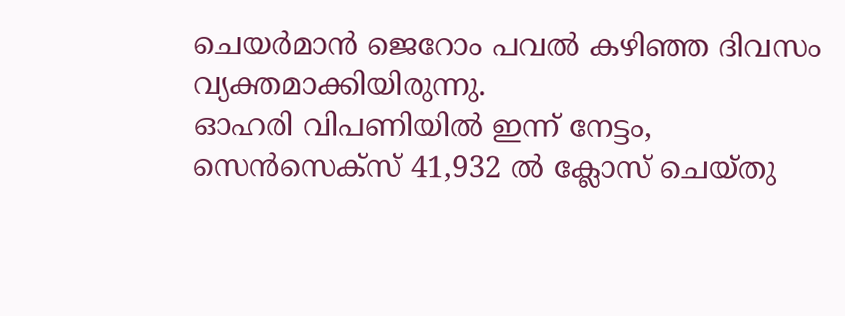ചെയർമാൻ ജെറോം പവൽ കഴിഞ്ഞ ദിവസം വ്യക്തമാക്കിയിരുന്നു.
ഓഹരി വിപണിയിൽ ഇന്ന് നേട്ടം, സെൻസെക്സ് 41,932 ൽ ക്ലോസ് ചെയ്തു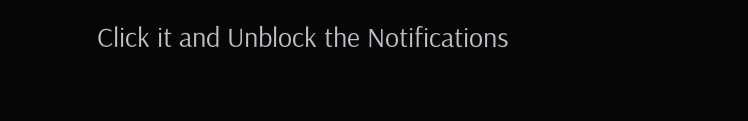Click it and Unblock the Notifications